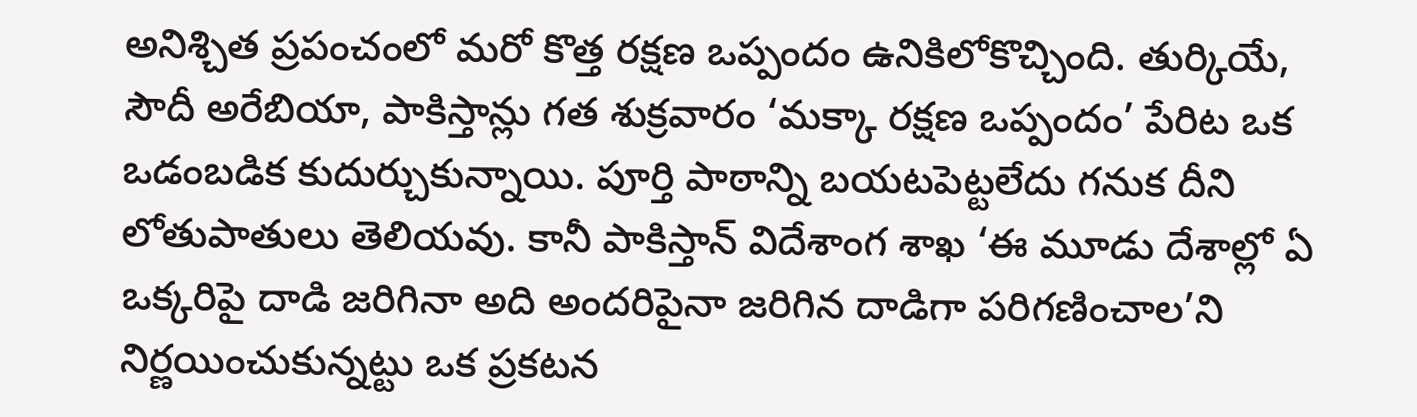అనిశ్చిత ప్రపంచంలో మరో కొత్త రక్షణ ఒప్పందం ఉనికిలోకొచ్చింది. తుర్కియే, సౌదీ అరేబియా, పాకిస్తాన్లు గత శుక్రవారం ‘మక్కా రక్షణ ఒప్పందం’ పేరిట ఒక ఒడంబడిక కుదుర్చుకున్నాయి. పూర్తి పాఠాన్ని బయటపెట్టలేదు గనుక దీని లోతుపాతులు తెలియవు. కానీ పాకిస్తాన్ విదేశాంగ శాఖ ‘ఈ మూడు దేశాల్లో ఏ ఒక్కరిపై దాడి జరిగినా అది అందరిపైనా జరిగిన దాడిగా పరిగణించాల’ని నిర్ణయించుకున్నట్టు ఒక ప్రకటన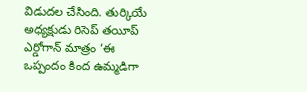విడుదల చేసింది. తుర్కియే అధ్యక్షుడు రిసెప్ తయీప్ ఎర్డోగాన్ మాత్రం ‘ఈ ఒప్పందం కింద ఉమ్మడిగా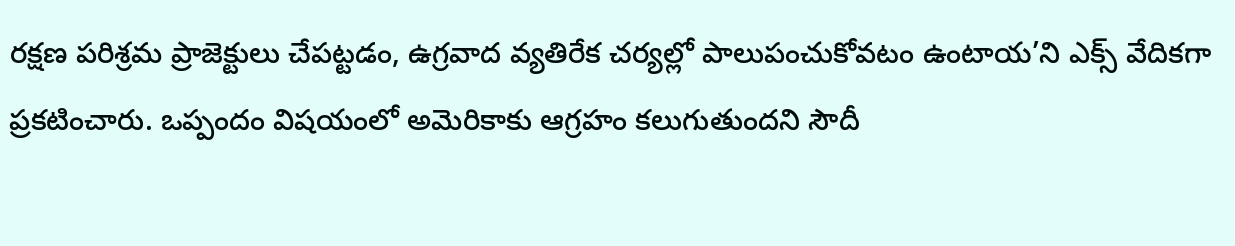రక్షణ పరిశ్రమ ప్రాజెక్టులు చేపట్టడం, ఉగ్రవాద వ్యతిరేక చర్యల్లో పాలుపంచుకోవటం ఉంటాయ’ని ఎక్స్ వేదికగా ప్రకటించారు. ఒప్పందం విషయంలో అమెరికాకు ఆగ్రహం కలుగుతుందని సౌదీ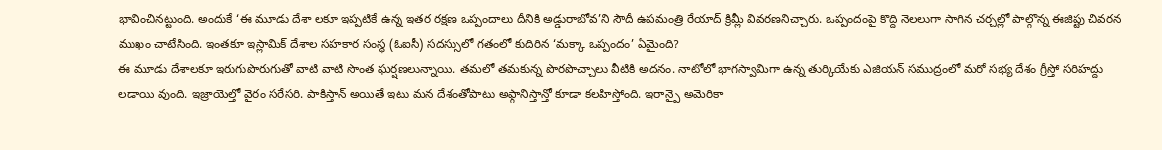భావించినట్టుంది. అందుకే ‘ఈ మూడు దేశా లకూ ఇప్పటికే ఉన్న ఇతర రక్షణ ఒప్పందాలు దీనికి అడ్డురాబోవ’ని సౌదీ ఉపమంత్రి రేయాద్ క్రిమ్లీ వివరణనిచ్చారు. ఒప్పందంపై కొద్ది నెలలుగా సాగిన చర్చల్లో పాల్గొన్న ఈజిప్టు చివరన ముఖం చాటేసింది. ఇంతకూ ఇస్లామిక్ దేశాల సహకార సంస్థ (ఓఐసీ) సదస్సులో గతంలో కుదిరిన ‘మక్కా ఒప్పందం’ ఏమైంది?
ఈ మూడు దేశాలకూ ఇరుగుపొరుగుతో వాటి వాటి సొంత ఘర్షణలున్నాయి. తమలో తమకున్న పొరపొచ్చాలు వీటికి అదనం. నాటోలో భాగస్వామిగా ఉన్న తుర్కియేకు ఎజియన్ సముద్రంలో మరో సభ్య దేశం గ్రీస్తో సరిహద్దు లడాయి వుంది. ఇజ్రాయెల్తో వైరం సరేసరి. పాకిస్తాన్ అయితే ఇటు మన దేశంతోపాటు అఫ్గానిస్తాన్తో కూడా కలహిస్తోంది. ఇరాన్పై అమెరికా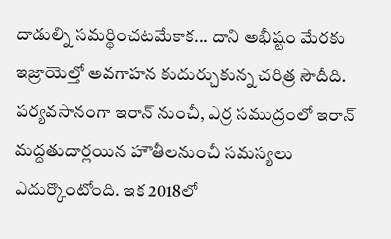దాడుల్ని సమర్థించటమేకాక... దాని అభీష్టం మేరకు ఇజ్రాయెల్తో అవగాహన కుదుర్చుకున్న చరిత్ర సౌదీది. పర్యవసానంగా ఇరాన్ నుంచీ, ఎర్ర సముద్రంలో ఇరాన్ మద్దతుదార్లయిన హౌతీలనుంచీ సమస్యలు ఎదుర్కొంటోంది. ఇక 2018లో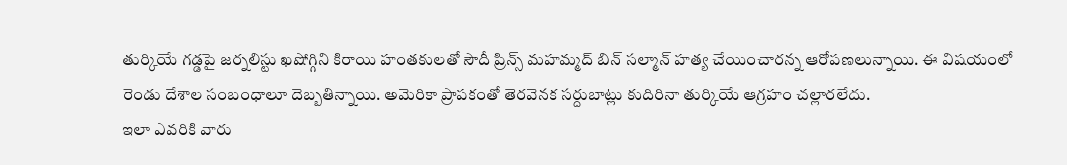తుర్కియే గడ్డపై జర్నలిస్టు ఖషోగ్గిని కిరాయి హంతకులతో సౌదీ ప్రిన్స్ మహమ్మద్ బిన్ సల్మాన్ హత్య చేయించారన్న ఆరోపణలున్నాయి. ఈ విషయంలో రెండు దేశాల సంబంధాలూ దెబ్బతిన్నాయి. అమెరికా ప్రాపకంతో తెరవెనక సర్దుబాట్లు కుదిరినా తుర్కియే ఆగ్రహం చల్లారలేదు.
ఇలా ఎవరికి వారు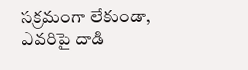సక్రమంగా లేకుండా, ఎవరిపై దాడి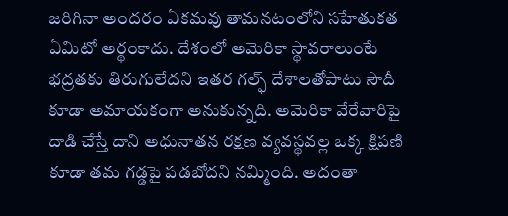జరిగినా అందరం ఏకమవు తామనటంలోని సహేతుకత ఏమిటో అర్థంకాదు. దేశంలో అమెరికా స్థావరాలుంటే భద్రతకు తిరుగులేదని ఇతర గల్ఫ్ దేశాలతోపాటు సౌదీ కూడా అమాయకంగా అనుకున్నది. అమెరికా వేరేవారిపై దాడి చేస్తే దాని అధునాతన రక్షణ వ్యవస్థవల్ల ఒక్క క్షిపణి కూడా తమ గడ్డపై పడబోదని నమ్మింది. అదంతా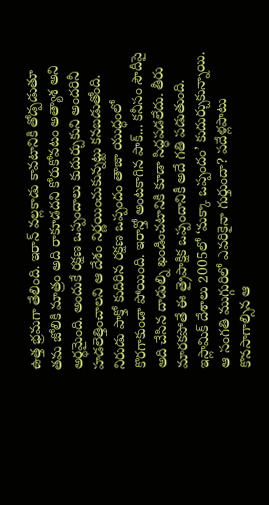ఉత్త భ్రమగా తేలింది. ఇరాన్ వల్లకాడు కావటానికి తోడ్పడుతూ తమ జోలికి మాత్రం అది రాకూడదని కోరుకోవటం అత్యాశ అని అర్థమైంది. అందుకే రక్షణ ఒప్పందాలు కుదుర్చుకుని అందరినీ హడలెత్తించాలని ఆ దేశం నిర్ణయించుకున్నట్టు కనబడుతోంది. నిరుడు పాక్తో కుదిరిన రక్షణ ఒప్పందం తాజా యుద్ధంలో కొరగాకుండా పోయింది. ఇరాన్తో అంటకాగిన పాక్... కనీసం సౌదీపై అది చేసిన దాడుల్ని ఖండించటానికి కూడా సిద్ధపడలేదు. తీరు మారకపోతే ఈ త్రైపాక్షిక ఒప్పందానికీ అదే గతి పడుతుంది.
ఇస్లామిక్ దేశాలు 2005లో ‘మక్కా ఒప్పందం’ కుదుర్చుకున్నాయి. ఆ సంగతి ముగ్గురిలో ఎవరికైనా గుర్తుందా? పదేళ్లపాటు కొనసాగాల్సిన ఆ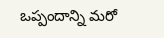ఒప్పందాన్ని మరో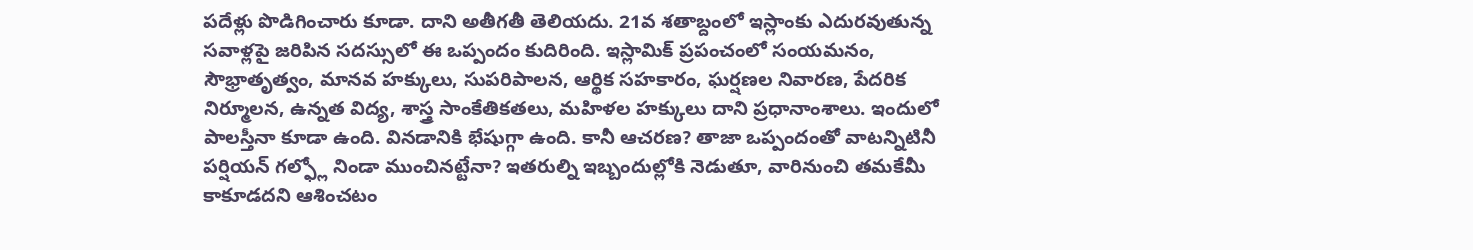పదేళ్లు పొడిగించారు కూడా. దాని అతీగతీ తెలియదు. 21వ శతాబ్దంలో ఇస్లాంకు ఎదురవుతున్న సవాళ్లపై జరిపిన సదస్సులో ఈ ఒప్పందం కుదిరింది. ఇస్లామిక్ ప్రపంచంలో సంయమనం, సౌభ్రాతృత్వం, మానవ హక్కులు, సుపరిపాలన, ఆర్థిక సహకారం, ఘర్షణల నివారణ, పేదరిక నిర్మూలన, ఉన్నత విద్య, శాస్త్ర సాంకేతికతలు, మహిళల హక్కులు దాని ప్రధానాంశాలు. ఇందులో పాలస్తీనా కూడా ఉంది. వినడానికి భేషుగ్గా ఉంది. కానీ ఆచరణ? తాజా ఒప్పందంతో వాటన్నిటినీ పర్షియన్ గల్ఫ్లో నిండా ముంచినట్టేనా? ఇతరుల్ని ఇబ్బందుల్లోకి నెడుతూ, వారినుంచి తమకేమీ కాకూడదని ఆశించటం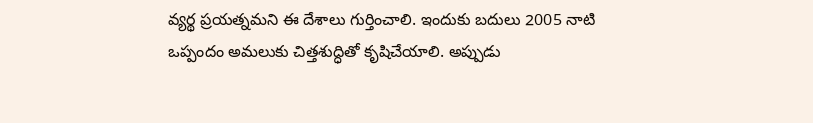వ్యర్థ ప్రయత్నమని ఈ దేశాలు గుర్తించాలి. ఇందుకు బదులు 2005 నాటి ఒప్పందం అమలుకు చిత్తశుద్ధితో కృషిచేయాలి. అప్పుడు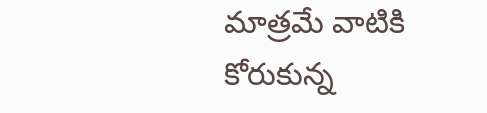మాత్రమే వాటికి కోరుకున్న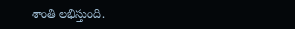శాంతి లభిస్తుంది.